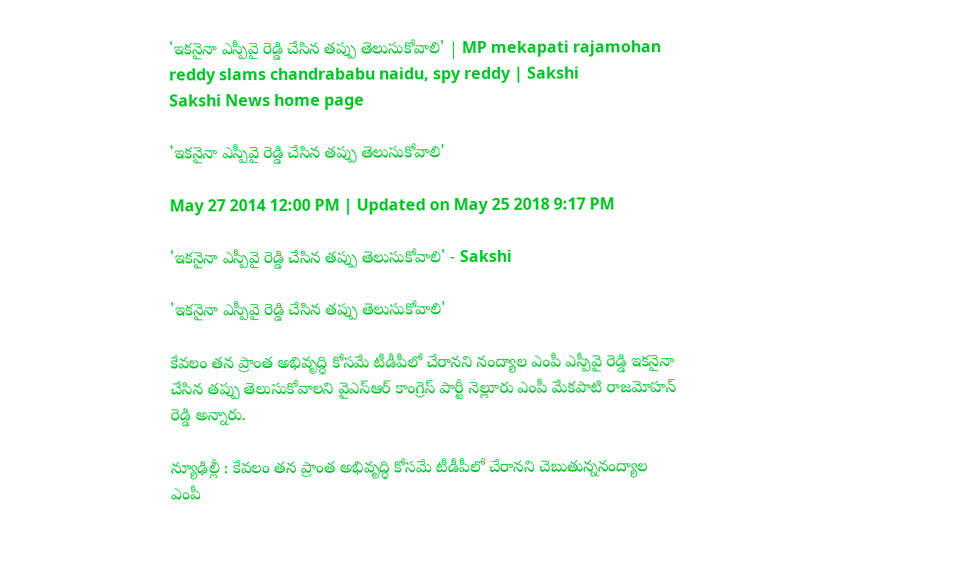'ఇకనైనా ఎస్పీవై రెడ్డి చేసిన తప్పు తెలుసుకోవాలి' | MP mekapati rajamohan reddy slams chandrababu naidu, spy reddy | Sakshi
Sakshi News home page

'ఇకనైనా ఎస్పీవై రెడ్డి చేసిన తప్పు తెలుసుకోవాలి'

May 27 2014 12:00 PM | Updated on May 25 2018 9:17 PM

'ఇకనైనా ఎస్పీవై రెడ్డి చేసిన తప్పు తెలుసుకోవాలి' - Sakshi

'ఇకనైనా ఎస్పీవై రెడ్డి చేసిన తప్పు తెలుసుకోవాలి'

కేవలం తన ప్రాంత అభివృద్ధి కోసమే టీడీపీలో చేరానని నంద్యాల ఎంపీ ఎస్పీవై రెడ్డి ఇకనైనా చేసిన తప్పు తెలుసుకోవాలని వైఎస్ఆర్ కాంగ్రెస్ పార్టీ నెల్లూరు ఎంపీ మేకపాటి రాజమోహన్ రెడ్డి అన్నారు.

న్యూఢిల్లీ : కేవలం తన ప్రాంత అభివృద్ధి కోసమే టీడీపీలో చేరానని చెబుతున్ననంద్యాల ఎంపీ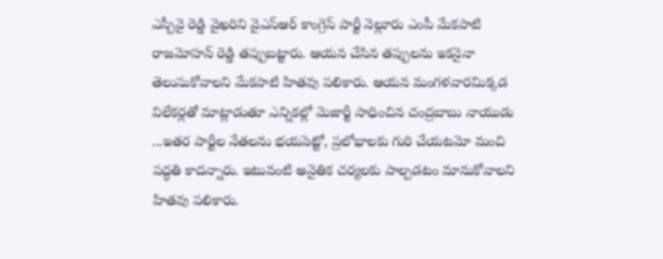ఎస్పీవై రెడ్డి వైఖరిని వైఎస్ఆర్ కాంగ్రెస్ పార్టీ నెల్లూరు ఎంపీ మేకపాటి రాజమోహన్ రెడ్డి తప్పుబట్టారు. ఆయన చేసిన తప్పులను ఇకనైనా తెలుసుకోవాలని మేకపాటి హితవు పలికారు. ఆయన మంగళవారమిక్కడ విలేకర్లతో మాట్లాడుతూ ఎన్నికల్లో మెజార్టీ సాధించిన చంద్రబాబు నాయుడు ...ఇతర పార్టీల నేతలను భయపెట్టో, ప్రలోభాలకు గురి చేయటమో మంచి పద్ధతి కాదన్నారు. ఇటువంటి అనైతిక చర్యలకు పాల్పడటం మానుకోవాలని హితవు పలికారు.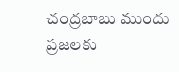చంద్రబాబు ముందు ప్రజలకు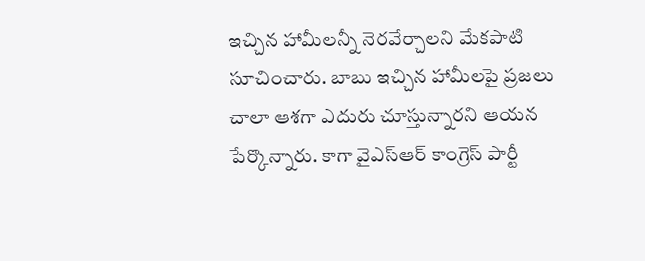ఇచ్చిన హామీలన్నీ నెరవేర్చాలని మేకపాటి సూచించారు. బాబు ఇచ్చిన హామీలపై ప్రజలు చాలా ఆశగా ఎదురు చూస్తున్నారని ఆయన పేర్కొన్నారు. కాగా వైఎస్ఆర్ కాంగ్రెస్ పార్టీ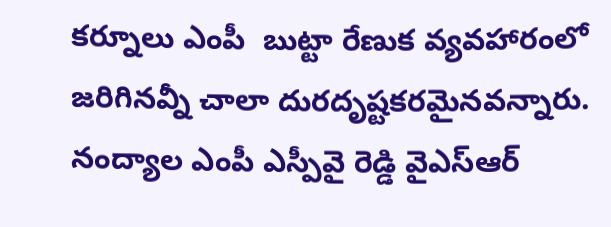కర్నూలు ఎంపీ  బుట్టా రేణుక వ్యవహారంలో జరిగినవ్నీ చాలా దురదృష్టకరమైనవన్నారు. నంద్యాల ఎంపీ ఎస్పీవై రెడ్డి వైఎస్ఆర్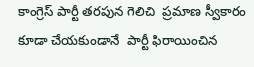కాంగ్రెస్ పార్టీ తరపున గెలిచి  ప్రమాణ స్వీకారం కూడా చేయకుండానే  పార్టీ ఫిరాయించిన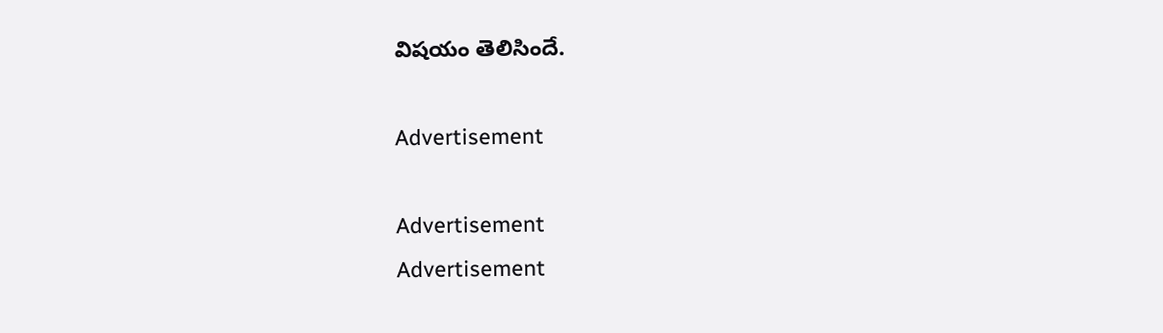విషయం తెలిసిందే.

Advertisement

Advertisement
Advertisement